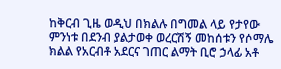ከቅርብ ጊዜ ወዲህ በክልሉ በግመል ላይ የታየው ምንነቱ በደንብ ያልታወቀ ወረርሽኝ መከሰቱን የሶማሌ ክልል የአርብቶ አደርና ገጠር ልማት ቢሮ ኃላፊ አቶ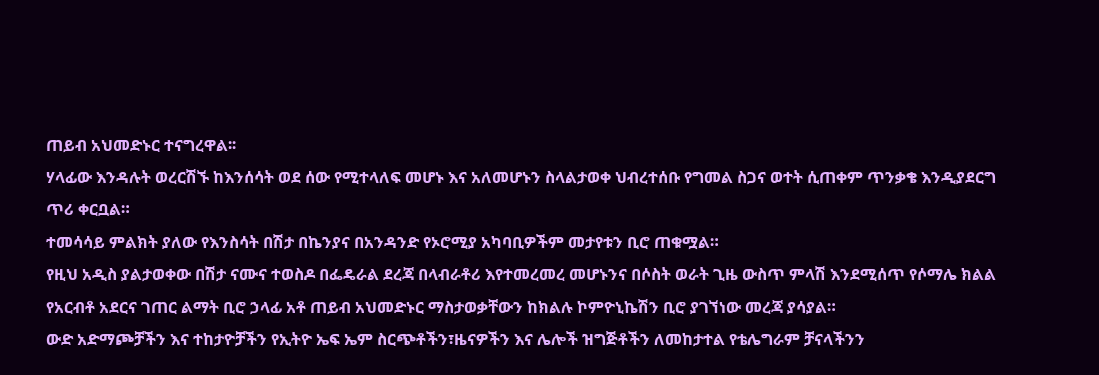ጠይብ አህመድኑር ተናግረዋል፡፡
ሃላፊው እንዳሉት ወረርሽኙ ከእንሰሳት ወደ ሰው የሚተላለፍ መሆኑ እና አለመሆኑን ስላልታወቀ ህብረተሰቡ የግመል ስጋና ወተት ሲጠቀም ጥንቃቄ እንዲያደርግ ጥሪ ቀርቧል።
ተመሳሳይ ምልክት ያለው የእንስሳት በሽታ በኬንያና በአንዳንድ የኦሮሚያ አካባቢዎችም መታየቱን ቢሮ ጠቁሟል።
የዚህ አዲስ ያልታወቀው በሽታ ናሙና ተወስዶ በፌዴራል ደረጃ በላብራቶሪ እየተመረመረ መሆኑንና በሶስት ወራት ጊዜ ውስጥ ምላሽ እንደሚሰጥ የሶማሌ ክልል የአርብቶ አደርና ገጠር ልማት ቢሮ ኃላፊ አቶ ጠይብ አህመድኑር ማስታወቃቸውን ከክልሉ ኮምዮኒኬሽን ቢሮ ያገኘነው መረጃ ያሳያል።
ውድ አድማጮቻችን እና ተከታዮቻችን የኢትዮ ኤፍ ኤም ስርጭቶችን፣ዜናዎችን እና ሌሎች ዝግጅቶችን ለመከታተል የቴሌግራም ቻናላችንን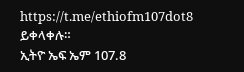https://t.me/ethiofm107dot8 ይቀላቀሉ።
ኢትዮ ኤፍ ኤም 107.8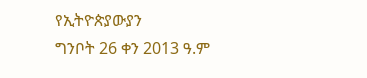የኢትዮጵያውያን
ግንቦት 26 ቀን 2013 ዓ.ም